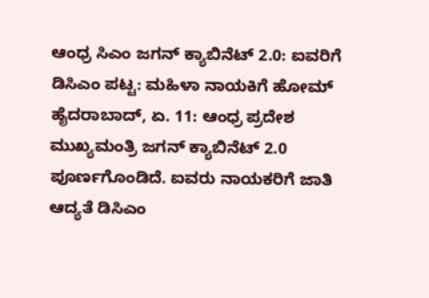ಆಂಧ್ರ ಸಿಎಂ ಜಗನ್ ಕ್ಯಾಬಿನೆಟ್ 2.0: ಐವರಿಗೆ ಡಿಸಿಎಂ ಪಟ್ಟ: ಮಹಿಳಾ ನಾಯಕಿಗೆ ಹೋಮ್
ಹೈದರಾಬಾದ್, ಏ. 11: ಆಂಧ್ರ ಪ್ರದೇಶ ಮುಖ್ಯಮಂತ್ರಿ ಜಗನ್ ಕ್ಯಾಬಿನೆಟ್ 2.0 ಪೂರ್ಣಗೊಂಡಿದೆ. ಐವರು ನಾಯಕರಿಗೆ ಜಾತಿ ಆದ್ಯತೆ ಡಿಸಿಎಂ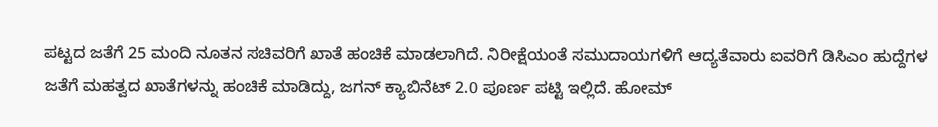ಪಟ್ಟದ ಜತೆಗೆ 25 ಮಂದಿ ನೂತನ ಸಚಿವರಿಗೆ ಖಾತೆ ಹಂಚಿಕೆ ಮಾಡಲಾಗಿದೆ. ನಿರೀಕ್ಷೆಯಂತೆ ಸಮುದಾಯಗಳಿಗೆ ಆದ್ಯತೆವಾರು ಐವರಿಗೆ ಡಿಸಿಎಂ ಹುದ್ದೆಗಳ ಜತೆಗೆ ಮಹತ್ವದ ಖಾತೆಗಳನ್ನು ಹಂಚಿಕೆ ಮಾಡಿದ್ದು, ಜಗನ್ ಕ್ಯಾಬಿನೆಟ್ 2.0 ಪೂರ್ಣ ಪಟ್ಟಿ ಇಲ್ಲಿದೆ. ಹೋಮ್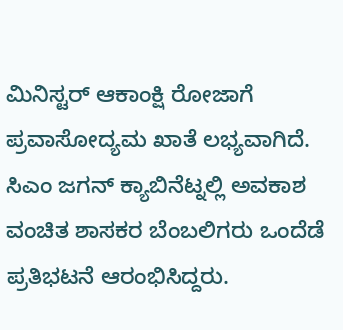ಮಿನಿಸ್ಟರ್ ಆಕಾಂಕ್ಷಿ ರೋಜಾಗೆ ಪ್ರವಾಸೋದ್ಯಮ ಖಾತೆ ಲಭ್ಯವಾಗಿದೆ.
ಸಿಎಂ ಜಗನ್ ಕ್ಯಾಬಿನೆಟ್ನಲ್ಲಿ ಅವಕಾಶ ವಂಚಿತ ಶಾಸಕರ ಬೆಂಬಲಿಗರು ಒಂದೆಡೆ ಪ್ರತಿಭಟನೆ ಆರಂಭಿಸಿದ್ದರು.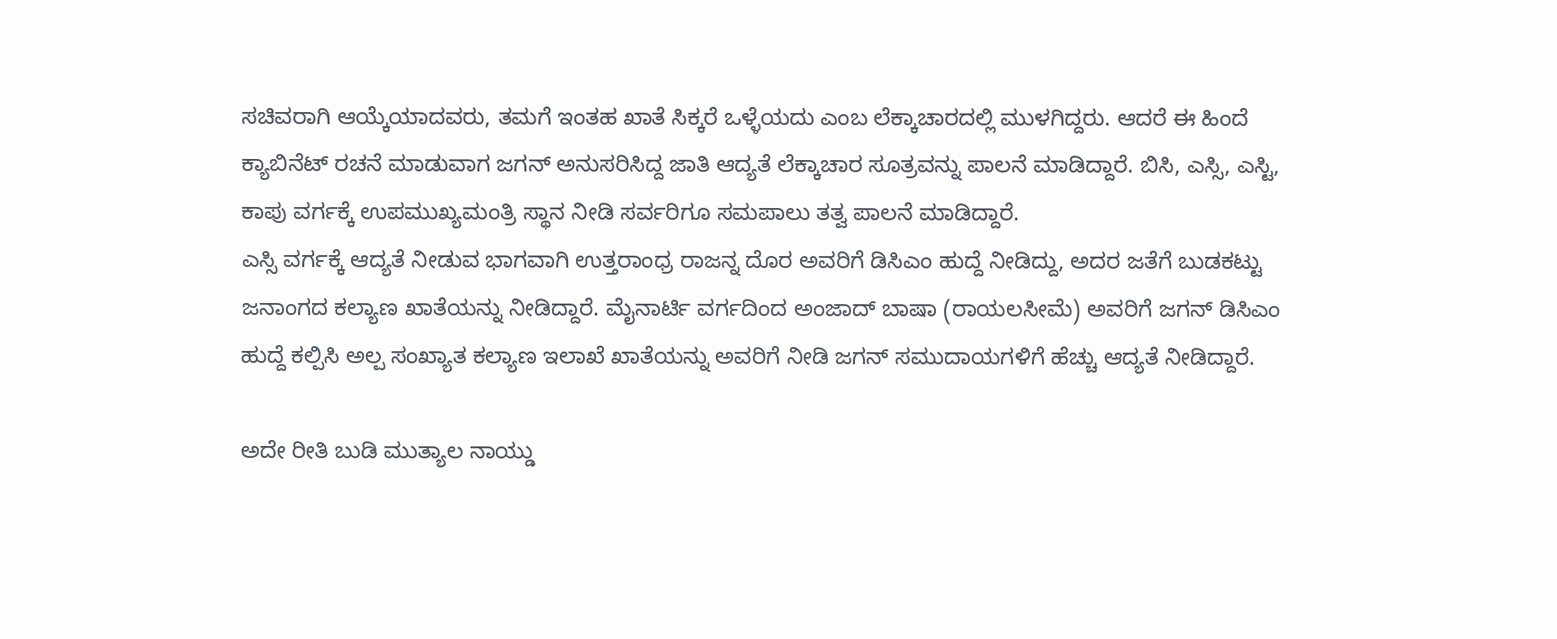ಸಚಿವರಾಗಿ ಆಯ್ಕೆಯಾದವರು, ತಮಗೆ ಇಂತಹ ಖಾತೆ ಸಿಕ್ಕರೆ ಒಳ್ಳೆಯದು ಎಂಬ ಲೆಕ್ಕಾಚಾರದಲ್ಲಿ ಮುಳಗಿದ್ದರು. ಆದರೆ ಈ ಹಿಂದೆ ಕ್ಯಾಬಿನೆಟ್ ರಚನೆ ಮಾಡುವಾಗ ಜಗನ್ ಅನುಸರಿಸಿದ್ದ ಜಾತಿ ಆದ್ಯತೆ ಲೆಕ್ಕಾಚಾರ ಸೂತ್ರವನ್ನು ಪಾಲನೆ ಮಾಡಿದ್ದಾರೆ. ಬಿಸಿ, ಎಸ್ಸಿ, ಎಸ್ಟಿ, ಕಾಪು ವರ್ಗಕ್ಕೆ ಉಪಮುಖ್ಯಮಂತ್ರಿ ಸ್ಥಾನ ನೀಡಿ ಸರ್ವರಿಗೂ ಸಮಪಾಲು ತತ್ವ ಪಾಲನೆ ಮಾಡಿದ್ದಾರೆ.
ಎಸ್ಸಿ ವರ್ಗಕ್ಕೆ ಆದ್ಯತೆ ನೀಡುವ ಭಾಗವಾಗಿ ಉತ್ತರಾಂಧ್ರ ರಾಜನ್ನ ದೊರ ಅವರಿಗೆ ಡಿಸಿಎಂ ಹುದ್ದೆ ನೀಡಿದ್ದು, ಅದರ ಜತೆಗೆ ಬುಡಕಟ್ಟು ಜನಾಂಗದ ಕಲ್ಯಾಣ ಖಾತೆಯನ್ನು ನೀಡಿದ್ದಾರೆ. ಮೈನಾರ್ಟಿ ವರ್ಗದಿಂದ ಅಂಜಾದ್ ಬಾಷಾ (ರಾಯಲಸೀಮೆ) ಅವರಿಗೆ ಜಗನ್ ಡಿಸಿಎಂ ಹುದ್ದೆ ಕಲ್ಪಿಸಿ ಅಲ್ಪ ಸಂಖ್ಯಾತ ಕಲ್ಯಾಣ ಇಲಾಖೆ ಖಾತೆಯನ್ನು ಅವರಿಗೆ ನೀಡಿ ಜಗನ್ ಸಮುದಾಯಗಳಿಗೆ ಹೆಚ್ಚು ಆದ್ಯತೆ ನೀಡಿದ್ದಾರೆ.

ಅದೇ ರೀತಿ ಬುಡಿ ಮುತ್ಯಾಲ ನಾಯ್ಡು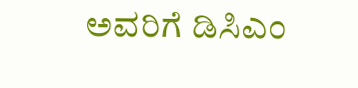ಅವರಿಗೆ ಡಿಸಿಎಂ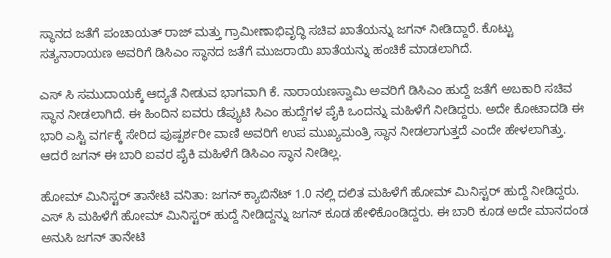ಸ್ಥಾನದ ಜತೆಗೆ ಪಂಚಾಯತ್ ರಾಜ್ ಮತ್ತು ಗ್ರಾಮೀಣಾಭಿವೃದ್ಧಿ ಸಚಿವ ಖಾತೆಯನ್ನು ಜಗನ್ ನೀಡಿದ್ದಾರೆ. ಕೊಟ್ಟು ಸತ್ಯನಾರಾಯಣ ಅವರಿಗೆ ಡಿಸಿಎಂ ಸ್ಥಾನದ ಜತೆಗೆ ಮುಜರಾಯಿ ಖಾತೆಯನ್ನು ಹಂಚಿಕೆ ಮಾಡಲಾಗಿದೆ.

ಎಸ್ ಸಿ ಸಮುದಾಯಕ್ಕೆ ಆದ್ಯತೆ ನೀಡುವ ಭಾಗವಾಗಿ ಕೆ. ನಾರಾಯಣಸ್ವಾಮಿ ಅವರಿಗೆ ಡಿಸಿಎಂ ಹುದ್ದೆ ಜತೆಗೆ ಅಬಕಾರಿ ಸಚಿವ ಸ್ಥಾನ ನೀಡಲಾಗಿದೆ. ಈ ಹಿಂದಿನ ಐವರು ಡೆಪ್ಯುಟಿ ಸಿಎಂ ಹುದ್ದೆಗಳ ಪೈಕಿ ಒಂದನ್ನು ಮಹಿಳೆಗೆ ನೀಡಿದ್ದರು. ಅದೇ ಕೋಟಾದಡಿ ಈ ಭಾರಿ ಎಸ್ಟಿ ವರ್ಗಕ್ಕೆ ಸೇರಿದ ಪುಷ್ಪರ್ಶರೀ ವಾಣಿ ಅವರಿಗೆ ಉಪ ಮುಖ್ಯಮಂತ್ರಿ ಸ್ಥಾನ ನೀಡಲಾಗುತ್ತದೆ ಎಂದೇ ಹೇಳಲಾಗಿತ್ತು. ಆದರೆ ಜಗನ್ ಈ ಬಾರಿ ಐವರ ಪೈಕಿ ಮಹಿಳೆಗೆ ಡಿಸಿಎಂ ಸ್ಥಾನ ನೀಡಿಲ್ಲ.

ಹೋಮ್ ಮಿನಿಸ್ಟರ್ ತಾನೇಟಿ ವನಿತಾ: ಜಗನ್ ಕ್ಯಾಬಿನೆಟ್ 1.0 ನಲ್ಲಿ ದಲಿತ ಮಹಿಳೆಗೆ ಹೋಮ್ ಮಿನಿಸ್ಟರ್ ಹುದ್ದೆ ನೀಡಿದ್ದರು. ಎಸ್ ಸಿ ಮಹಿಳೆಗೆ ಹೋಮ್ ಮಿನಿಸ್ಟರ್ ಹುದ್ದೆ ನೀಡಿದ್ದನ್ನು ಜಗನ್ ಕೂಡ ಹೇಳಿಕೊಂಡಿದ್ದರು. ಈ ಬಾರಿ ಕೂಡ ಅದೇ ಮಾನದಂಡ ಅನುಸಿ ಜಗನ್ ತಾನೇಟಿ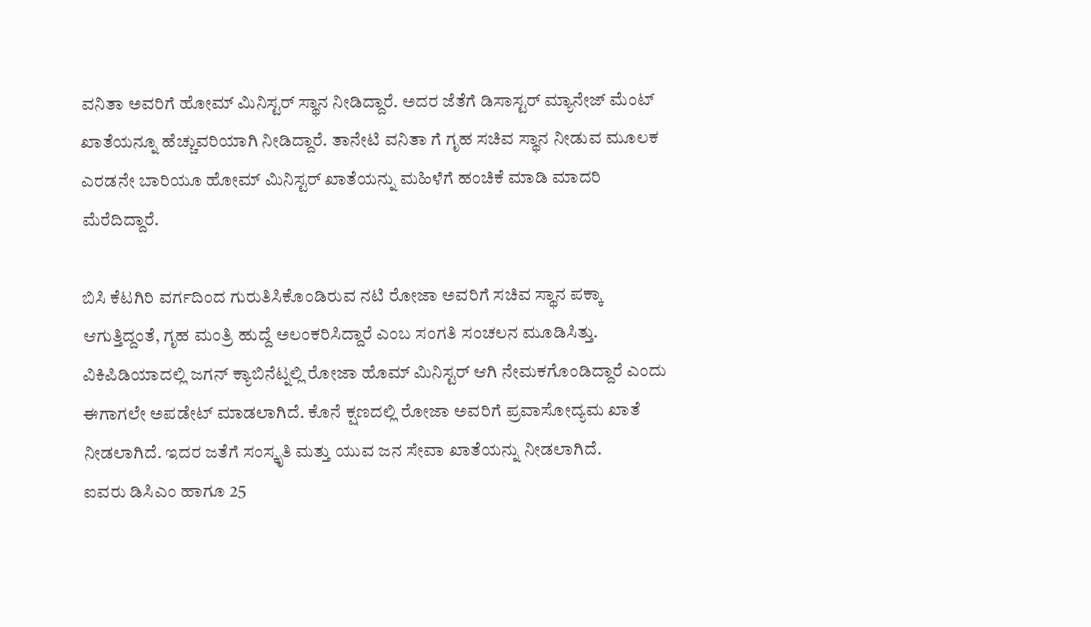ವನಿತಾ ಅವರಿಗೆ ಹೋಮ್ ಮಿನಿಸ್ಟರ್ ಸ್ಥಾನ ನೀಡಿದ್ದಾರೆ. ಅದರ ಜೆತೆಗೆ ಡಿಸಾಸ್ಟರ್ ಮ್ಯಾನೇಜ್ ಮೆಂಟ್ ಖಾತೆಯನ್ನೂ ಹೆಚ್ಚುವರಿಯಾಗಿ ನೀಡಿದ್ದಾರೆ. ತಾನೇಟಿ ವನಿತಾ ಗೆ ಗೃಹ ಸಚಿವ ಸ್ಥಾನ ನೀಡುವ ಮೂಲಕ ಎರಡನೇ ಬಾರಿಯೂ ಹೋಮ್ ಮಿನಿಸ್ಟರ್ ಖಾತೆಯನ್ನು ಮಹಿಳೆಗೆ ಹಂಚಿಕೆ ಮಾಡಿ ಮಾದರಿ ಮೆರೆದಿದ್ದಾರೆ.

ಬಿಸಿ ಕೆಟಗಿರಿ ವರ್ಗದಿಂದ ಗುರುತಿಸಿಕೊಂಡಿರುವ ನಟಿ ರೋಜಾ ಅವರಿಗೆ ಸಚಿವ ಸ್ಥಾನ ಪಕ್ಕಾ ಆಗುತ್ತಿದ್ದಂತೆ, ಗೃಹ ಮಂತ್ರಿ ಹುದ್ದೆ ಅಲಂಕರಿಸಿದ್ದಾರೆ ಎಂಬ ಸಂಗತಿ ಸಂಚಲನ ಮೂಡಿಸಿತ್ತು. ವಿಕಿಪಿಡಿಯಾದಲ್ಲಿ ಜಗನ್ ಕ್ಯಾಬಿನೆಟ್ನಲ್ಲಿ ರೋಜಾ ಹೊಮ್ ಮಿನಿಸ್ಟರ್ ಆಗಿ ನೇಮಕಗೊಂಡಿದ್ದಾರೆ ಎಂದು ಈಗಾಗಲೇ ಅಪಡೇಟ್ ಮಾಡಲಾಗಿದೆ. ಕೊನೆ ಕ್ಷಣದಲ್ಲಿ ರೋಜಾ ಅವರಿಗೆ ಪ್ರವಾಸೋದ್ಯಮ ಖಾತೆ ನೀಡಲಾಗಿದೆ. ಇದರ ಜತೆಗೆ ಸಂಸ್ಕೃತಿ ಮತ್ತು ಯುವ ಜನ ಸೇವಾ ಖಾತೆಯನ್ನು ನೀಡಲಾಗಿದೆ.
ಐವರು ಡಿಸಿಎಂ ಹಾಗೂ 25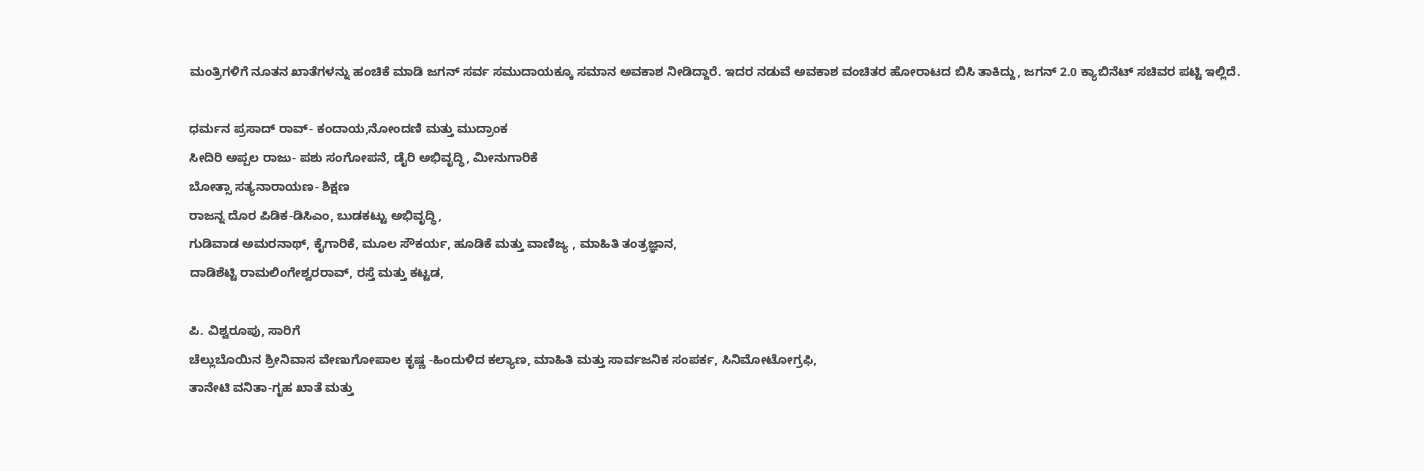ಮಂತ್ರಿಗಳಿಗೆ ನೂತನ ಖಾತೆಗಳನ್ನು ಹಂಚಿಕೆ ಮಾಡಿ ಜಗನ್ ಸರ್ವ ಸಮುದಾಯಕ್ಕೂ ಸಮಾನ ಅವಕಾಶ ನೀಡಿದ್ದಾರೆ. ಇದರ ನಡುವೆ ಅವಕಾಶ ವಂಚಿತರ ಹೋರಾಟದ ಬಿಸಿ ತಾಕಿದ್ದು, ಜಗನ್ 2.0 ಕ್ಯಾಬಿನೆಟ್ ಸಚಿವರ ಪಟ್ಟಿ ಇಲ್ಲಿದೆ.

ಧರ್ಮನ ಪ್ರಸಾದ್ ರಾವ್- ಕಂದಾಯ,ನೋಂದಣಿ ಮತ್ತು ಮುದ್ರಾಂಕ
ಸೀದಿರಿ ಅಪ್ಪಲ ರಾಜು- ಪಶು ಸಂಗೋಪನೆ, ಡೈರಿ ಅಭಿವೃದ್ಧಿ, ಮೀನುಗಾರಿಕೆ
ಬೋತ್ಸಾ ಸತ್ಯನಾರಾಯಣ- ಶಿಕ್ಷಣ
ರಾಜನ್ನ ದೊರ ಪಿಡಿಕ-ಡಿಸಿಎಂ, ಬುಡಕಟ್ಟು ಅಭಿವೃದ್ಧಿ,
ಗುಡಿವಾಡ ಅಮರನಾಥ್, ಕೈಗಾರಿಕೆ, ಮೂಲ ಸೌಕರ್ಯ, ಹೂಡಿಕೆ ಮತ್ತು ವಾಣಿಜ್ಯ , ಮಾಹಿತಿ ತಂತ್ರಜ್ಞಾನ,
ದಾಡಿಶೆಟ್ಟಿ ರಾಮಲಿಂಗೇಶ್ವರರಾವ್, ರಸ್ತೆ ಮತ್ತು ಕಟ್ಟಡ,

ಪಿ. ವಿಶ್ವರೂಪು, ಸಾರಿಗೆ
ಚೆಲ್ಲುಬೊಯಿನ ಶ್ರೀನಿವಾಸ ವೇಣುಗೋಪಾಲ ಕೃಷ್ಣ -ಹಿಂದುಳಿದ ಕಲ್ಯಾಣ, ಮಾಹಿತಿ ಮತ್ತು ಸಾರ್ವಜನಿಕ ಸಂಪರ್ಕ, ಸಿನಿಮೋಟೋಗ್ರಫಿ,
ತಾನೇಟಿ ವನಿತಾ-ಗೃಹ ಖಾತೆ ಮತ್ತು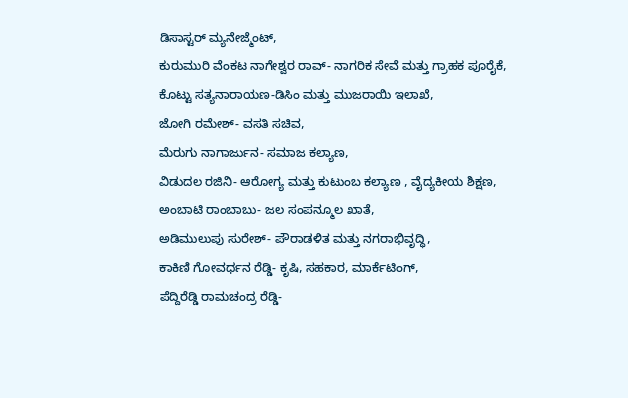ಡಿಸಾಸ್ಟರ್ ಮ್ಯನೇಜ್ಮೆಂಟ್,
ಕುರುಮುರಿ ವೆಂಕಟ ನಾಗೇಶ್ವರ ರಾವ್- ನಾಗರಿಕ ಸೇವೆ ಮತ್ತು ಗ್ರಾಹಕ ಪೂರೈಕೆ,
ಕೊಟ್ಟು ಸತ್ಯನಾರಾಯಣ-ಡಿಸಿಂ ಮತ್ತು ಮುಜರಾಯಿ ಇಲಾಖೆ,
ಜೋಗಿ ರಮೇಶ್- ವಸತಿ ಸಚಿವ,
ಮೆರುಗು ನಾಗಾರ್ಜುನ- ಸಮಾಜ ಕಲ್ಯಾಣ,
ವಿಡುದಲ ರಜಿನಿ- ಆರೋಗ್ಯ ಮತ್ತು ಕುಟುಂಬ ಕಲ್ಯಾಣ , ವೈದ್ಯಕೀಯ ಶಿಕ್ಷಣ,
ಅಂಬಾಟಿ ರಾಂಬಾಬು- ಜಲ ಸಂಪನ್ಮೂಲ ಖಾತೆ,
ಅಡಿಮುಲುಪು ಸುರೇಶ್- ಪೌರಾಡಳಿತ ಮತ್ತು ನಗರಾಭಿವೃದ್ಧಿ,
ಕಾಕಿಣಿ ಗೋವರ್ಧನ ರೆಡ್ಡಿ- ಕೃಷಿ, ಸಹಕಾರ, ಮಾರ್ಕೆಟಿಂಗ್,
ಪೆದ್ದಿರೆಡ್ಡಿ ರಾಮಚಂದ್ರ ರೆಡ್ಡಿ-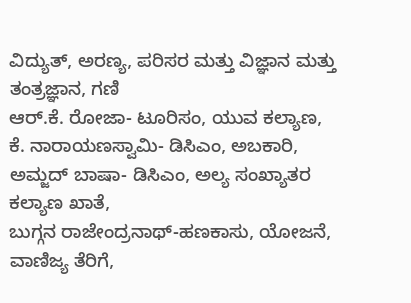ವಿದ್ಯುತ್, ಅರಣ್ಯ, ಪರಿಸರ ಮತ್ತು ವಿಜ್ಞಾನ ಮತ್ತು ತಂತ್ರಜ್ಞಾನ, ಗಣಿ
ಆರ್.ಕೆ. ರೋಜಾ- ಟೂರಿಸಂ, ಯುವ ಕಲ್ಯಾಣ,
ಕೆ. ನಾರಾಯಣಸ್ವಾಮಿ- ಡಿಸಿಎಂ, ಅಬಕಾರಿ,
ಅಮ್ಜದ್ ಬಾಷಾ- ಡಿಸಿಎಂ, ಅಲ್ಯ ಸಂಖ್ಯಾತರ ಕಲ್ಯಾಣ ಖಾತೆ,
ಬುಗ್ಗನ ರಾಜೇಂದ್ರನಾಥ್-ಹಣಕಾಸು, ಯೋಜನೆ, ವಾಣಿಜ್ಯ ತೆರಿಗೆ,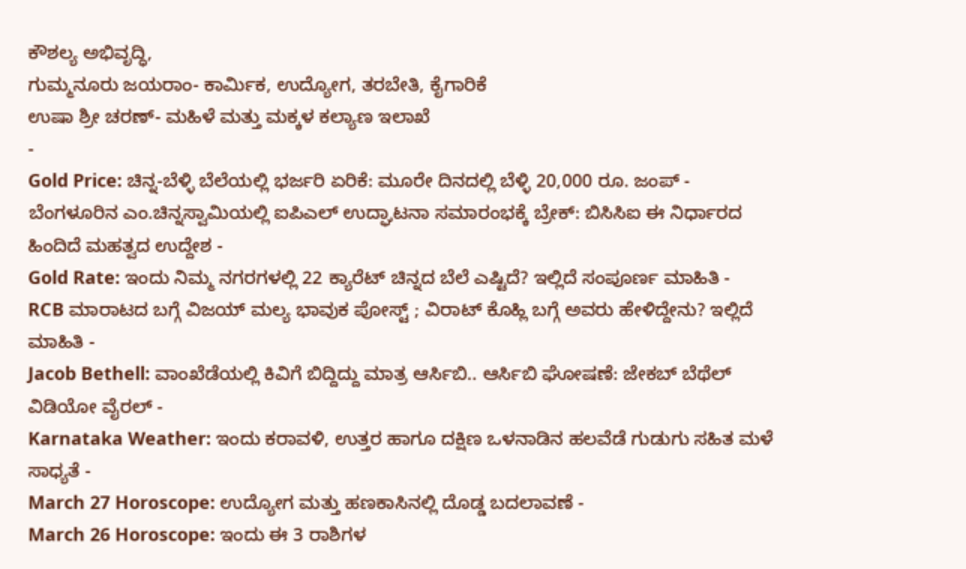ಕೌಶಲ್ಯ ಅಭಿವೃದ್ಧಿ,
ಗುಮ್ಮನೂರು ಜಯರಾಂ- ಕಾರ್ಮಿಕ, ಉದ್ಯೋಗ, ತರಬೇತಿ, ಕೈಗಾರಿಕೆ
ಉಷಾ ಶ್ರೀ ಚರಣ್- ಮಹಿಳೆ ಮತ್ತು ಮಕ್ಕಳ ಕಲ್ಯಾಣ ಇಲಾಖೆ
-
Gold Price: ಚಿನ್ನ-ಬೆಳ್ಳಿ ಬೆಲೆಯಲ್ಲಿ ಭರ್ಜರಿ ಏರಿಕೆ: ಮೂರೇ ದಿನದಲ್ಲಿ ಬೆಳ್ಳಿ 20,000 ರೂ. ಜಂಪ್ -
ಬೆಂಗಳೂರಿನ ಎಂ.ಚಿನ್ನಸ್ವಾಮಿಯಲ್ಲಿ ಐಪಿಎಲ್ ಉದ್ಘಾಟನಾ ಸಮಾರಂಭಕ್ಕೆ ಬ್ರೇಕ್: ಬಿಸಿಸಿಐ ಈ ನಿರ್ಧಾರದ ಹಿಂದಿದೆ ಮಹತ್ವದ ಉದ್ದೇಶ -
Gold Rate: ಇಂದು ನಿಮ್ಮ ನಗರಗಳಲ್ಲಿ 22 ಕ್ಯಾರೆಟ್ ಚಿನ್ನದ ಬೆಲೆ ಎಷ್ಟಿದೆ? ಇಲ್ಲಿದೆ ಸಂಪೂರ್ಣ ಮಾಹಿತಿ -
RCB ಮಾರಾಟದ ಬಗ್ಗೆ ವಿಜಯ್ ಮಲ್ಯ ಭಾವುಕ ಪೋಸ್ಟ್ ; ವಿರಾಟ್ ಕೊಹ್ಲಿ ಬಗ್ಗೆ ಅವರು ಹೇಳಿದ್ದೇನು? ಇಲ್ಲಿದೆ ಮಾಹಿತಿ -
Jacob Bethell: ವಾಂಖೆಡೆಯಲ್ಲಿ ಕಿವಿಗೆ ಬಿದ್ದಿದ್ದು ಮಾತ್ರ ಆರ್ಸಿಬಿ.. ಆರ್ಸಿಬಿ ಘೋಷಣೆ: ಜೇಕಬ್ ಬೆಥೆಲ್ ವಿಡಿಯೋ ವೈರಲ್ -
Karnataka Weather: ಇಂದು ಕರಾವಳಿ, ಉತ್ತರ ಹಾಗೂ ದಕ್ಷಿಣ ಒಳನಾಡಿನ ಹಲವೆಡೆ ಗುಡುಗು ಸಹಿತ ಮಳೆ ಸಾಧ್ಯತೆ -
March 27 Horoscope: ಉದ್ಯೋಗ ಮತ್ತು ಹಣಕಾಸಿನಲ್ಲಿ ದೊಡ್ಡ ಬದಲಾವಣೆ -
March 26 Horoscope: ಇಂದು ಈ 3 ರಾಶಿಗಳ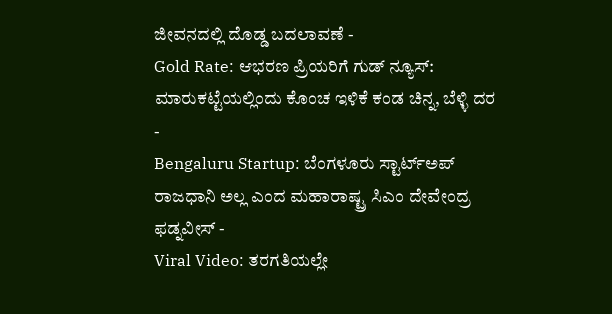ಜೀವನದಲ್ಲಿ ದೊಡ್ಡ ಬದಲಾವಣೆ -
Gold Rate: ಆಭರಣ ಪ್ರಿಯರಿಗೆ ಗುಡ್ ನ್ಯೂಸ್: ಮಾರುಕಟ್ಟೆಯಲ್ಲಿಂದು ಕೊಂಚ ಇಳಿಕೆ ಕಂಡ ಚಿನ್ನ, ಬೆಳ್ಳಿ ದರ -
Bengaluru Startup: ಬೆಂಗಳೂರು ಸ್ಟಾರ್ಟ್ಅಪ್ ರಾಜಧಾನಿ ಅಲ್ಲ ಎಂದ ಮಹಾರಾಷ್ಟ್ರ ಸಿಎಂ ದೇವೇಂದ್ರ ಫಡ್ನವೀಸ್ -
Viral Video: ತರಗತಿಯಲ್ಲೇ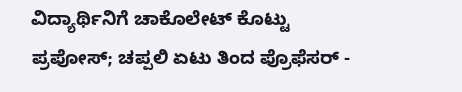ವಿದ್ಯಾರ್ಥಿನಿಗೆ ಚಾಕೊಲೇಟ್ ಕೊಟ್ಟು ಪ್ರಪೋಸ್; ಚಪ್ಪಲಿ ಏಟು ತಿಂದ ಪ್ರೊಫೆಸರ್ -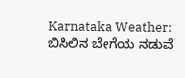Karnataka Weather: ಬಿಸಿಲಿನ ಬೇಗೆಯ ನಡುವೆ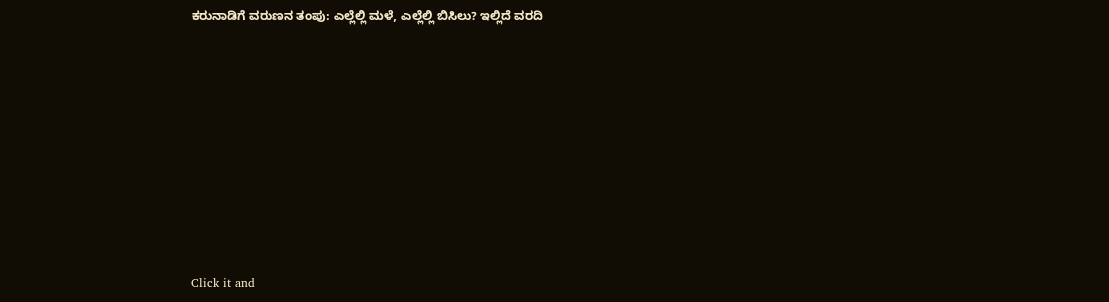ಕರುನಾಡಿಗೆ ವರುಣನ ತಂಪು: ಎಲ್ಲೆಲ್ಲಿ ಮಳೆ, ಎಲ್ಲೆಲ್ಲಿ ಬಿಸಿಲು? ಇಲ್ಲಿದೆ ವರದಿ












Click it and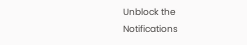Unblock the Notifications